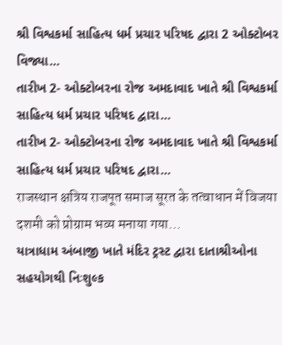શ્રી વિશ્વકર્મા સાહિત્ય ધર્મ પ્રચાર પરિષદ દ્વારા 2 ઓક્ટોબર વિજ્યા…
તારીખ 2- ઓક્ટોબરના રોજ અમદાવાદ ખાતે શ્રી વિશ્વકર્મા સાહિત્ય ધર્મ પ્રચાર પરિષદ દ્વારા…
તારીખ 2- ઓક્ટોબરના રોજ અમદાવાદ ખાતે શ્રી વિશ્વકર્મા સાહિત્ય ધર્મ પ્રચાર પરિષદ દ્વારા…
राजस्थान क्षत्रिय राजपूत समाज सूरत के तत्वाधान में विजया दशमी को प्रोग्राम भव्य मनाया गया…
યાત્રાધામ અંબાજી ખાતે મંદિર ટ્રસ્ટ દ્વારા દાતાશ્રીઓના સહયોગથી નિઃશુલ્ક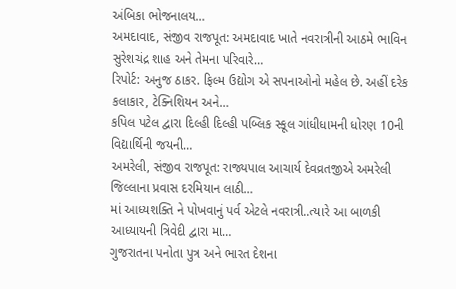અંબિકા ભોજનાલય…
અમદાવાદ, સંજીવ રાજપૂત: અમદાવાદ ખાતે નવરાત્રીની આઠમે ભાવિન સુરેશચંદ્ર શાહ અને તેમના પરિવારે…
રિપોર્ટ: અનુજ ઠાકર. ફિલ્મ ઉદ્યોગ એ સપનાઓનો મહેલ છે. અહીં દરેક કલાકાર, ટેક્નિશિયન અને…
કપિલ પટેલ દ્વારા દિલ્હી દિલ્હી પબ્લિક સ્કૂલ ગાંધીધામની ધોરણ 10ની વિદ્યાર્થિની જયની…
અમરેલી, સંજીવ રાજપૂત: રાજ્યપાલ આચાર્ય દેવવ્રતજીએ અમરેલી જિલ્લાના પ્રવાસ દરમિયાન લાઠી…
માં આધ્યશક્તિ ને પોખવાનું પર્વ એટલે નવરાત્રી..ત્યારે આ બાળકી આધ્યાયની ત્રિવેદી દ્વારા મા…
ગુજરાતના પનોતા પુત્ર અને ભારત દેશના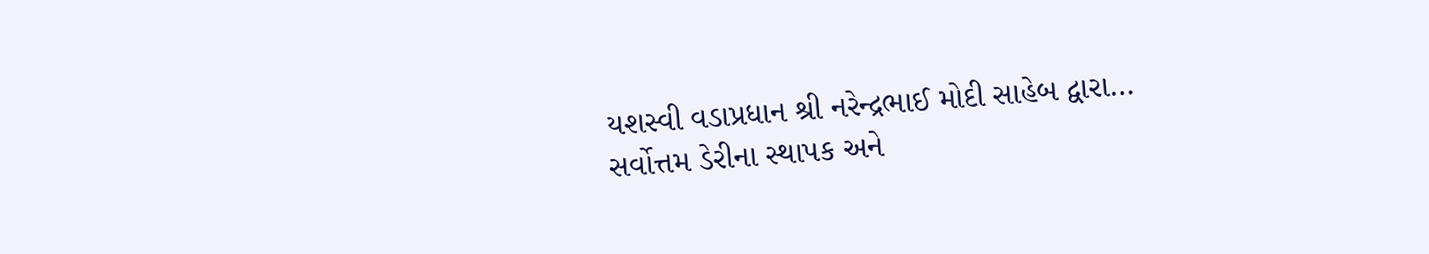યશસ્વી વડાપ્રધાન શ્રી નરેન્દ્રભાઈ મોદી સાહેબ દ્વારા…
સર્વોત્તમ ડેરીના સ્થાપક અને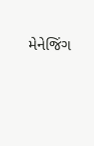મેનેજિંગ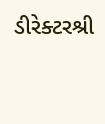ડીરેક્ટરશ્રી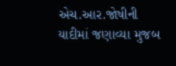એચ.આર.જોષીની યાદીમાં જણાવ્યા મુજબ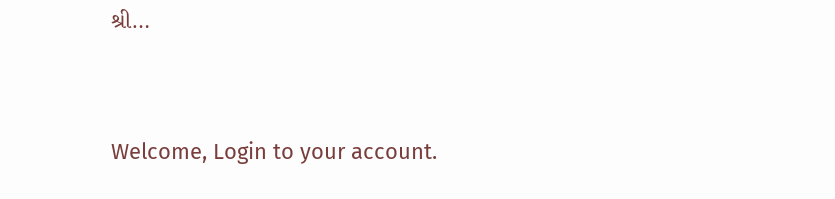શ્રી…


Welcome, Login to your account.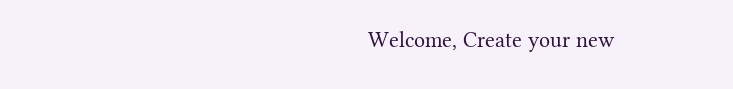Welcome, Create your new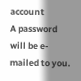account
A password will be e-mailed to you.